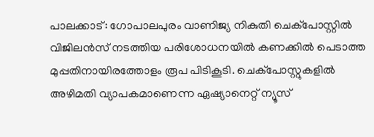പാലക്കാട്: ഗോപാലപുരം വാണിജ്യ നികുതി ചെക്പോസ്റ്റില്‍ വിജിലന്‍സ് നടത്തിയ പരിശോധനയില്‍ കണക്കില്‍ പെടാത്ത മുപ്പതിനായിരത്തോളം രൂപ പിടികൂടി. ചെക്പോസ്റ്റുകളില്‍ അഴിമതി വ്യാപകമാണെന്ന ഏഷ്യാനെറ്റ് ന്യൂസ്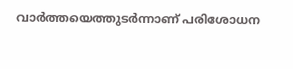വാര്‍ത്തയെത്തുടര്‍ന്നാണ് പരിശോധന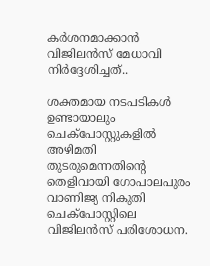കര്‍ശനമാക്കാന്‍ വിജിലന്‍സ് മേധാവി നിര്‍ദ്ദേശിച്ചത്..

ശക്തമായ നടപടികള്‍ ഉണ്ടായാലും ചെക്പോസ്റ്റുകളില്‍ അഴിമതി തുടരുമെന്നതിന്റെ തെളിവായി ഗോപാലപുരം വാണിജ്യ നികുതി ചെക്പോസ്റ്റിലെ വിജിലന്‍സ് പരിശോധന.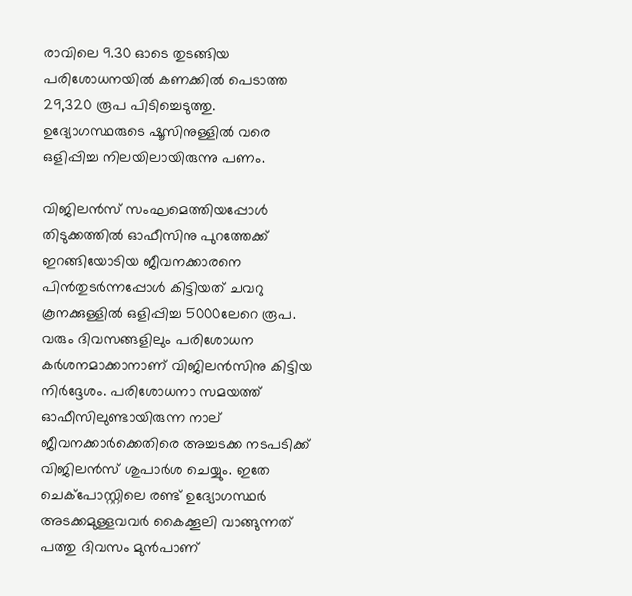രാവിലെ 9.30 ഓടെ തുടങ്ങിയ പരിശോധനയില്‍ കണക്കില്‍ പെടാത്ത 29,320 രൂപ പിടിച്ചെടുത്തു. ഉദ്യോഗസ്ഥരുടെ ഷൂസിനുള്ളില്‍ വരെ ഒളിപ്പിച്ച നിലയിലായിരുന്നു പണം.

വിജിലന്‍സ് സംഘമെത്തിയപ്പോള്‍ തിടുക്കത്തില്‍ ഓഫീസിനു പുറത്തേക്ക് ഇറങ്ങിയോടിയ ജീവനക്കാരനെ പിന്‍തുടര്‍ന്നപ്പോള്‍ കിട്ടിയത് ചവറു കൂനക്കുള്ളില്‍ ഒളിപ്പിച്ച 5000ലേറെ രൂപ. വരും ദിവസങ്ങളിലും പരിശോധന കര്‍ശനമാക്കാനാണ് വിജിലന്‍സിനു കിട്ടിയ നിര്‍ദ്ദേശം. പരിശോധനാ സമയത്ത് ഓഫീസിലുണ്ടായിരുന്ന നാല് ജീവനക്കാര്‍ക്കെതിരെ അച്ചടക്ക നടപടിക്ക് വിജിലന്‍സ് ശുപാര്‍ശ ചെയ്യും. ഇതേ ചെക്പോസ്റ്റിലെ രണ്ട് ഉദ്യോഗസ്ഥര്‍ അടക്കമുള്ളവവര്‍ കൈക്കൂലി വാങ്ങുന്നത് പത്തു ദിവസം മുന്‍പാണ്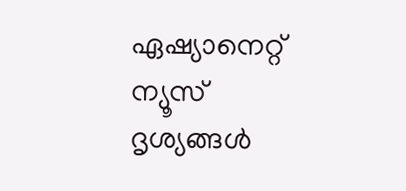ഏഷ്യാനെറ്റ് ന്യൂസ് ദൃശ്യങ്ങള്‍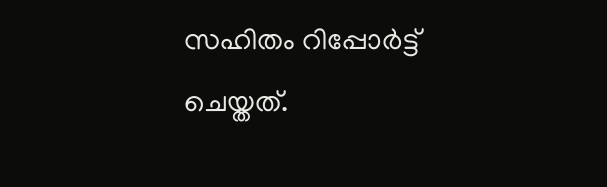സഹിതം റിപ്പോര്‍ട്ട് ചെയ്തത്.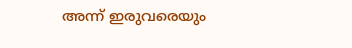അന്ന് ഇരുവരെയും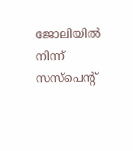ജോലിയില്‍ നിന്ന് സസ്‌പെന്‍റ്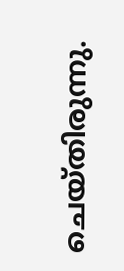ചെയ്തിരുന്നു.